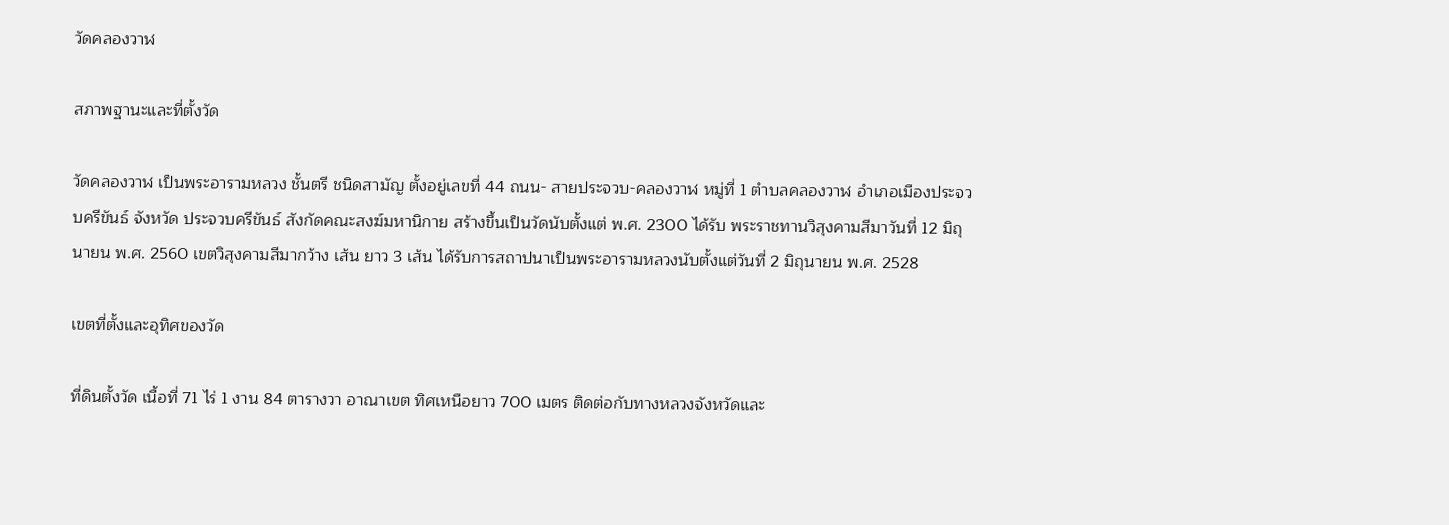วัดคลองวาฬ

สภาพฐานะและที่ตั้งวัด

วัดคลองวาฬ เป็นพระอารามหลวง ชั้นตรี ชนิดสามัญ ตั้งอยู่เลขที่ 44 ถนน- สายประจวบ-คลองวาฬ หมู่ที่ 1 ตำบลคลองวาฬ อำเภอเมืองประจวบครีขันธ์ จังหวัด ประจวบครีขันธ์ สังกัดคณะสงฆ์มหานิกาย สร้างขึ้นเป็นวัดนับตั้งแต่ พ.ศ. 2300 ได้รับ พระราชทานวิสุงคามสีมาวันที่ 12 มิถุนายน พ.ศ. 2560 เขตวิสุงคามสีมากว้าง เส้น ยาว 3 เส้น ได้รับการสถาปนาเป็นพระอารามหลวงนับตั้งแต่วันที่ 2 มิถุนายน พ.ศ. 2528

เขตที่ตั้งและอุทิศของวัด

ที่ดินตั้งวัด เนื้อที่ 71 ไร่ 1 งาน 84 ตารางวา อาณาเขต ทิศเหนือยาว 700 เมตร ติดต่อกับทางหลวงจังหวัดและ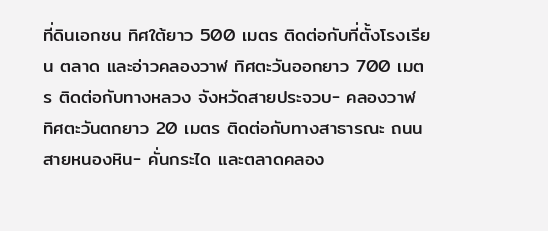ที่ดินเอกชน ทิศใต้ยาว 500 เมตร ติดต่อกับที่ตั้งโรงเรียน ตลาด และอ่าวคลองวาฬ ทิศตะวันออกยาว 700 เมตร ติดต่อกับทางหลวง จังหวัดสายประจวบ- คลองวาฬ ทิศตะวันตกยาว 20 เมตร ติดต่อกับทางสาธารณะ ถนนสายหนองหิน- คั่นกระได และตลาดคลอง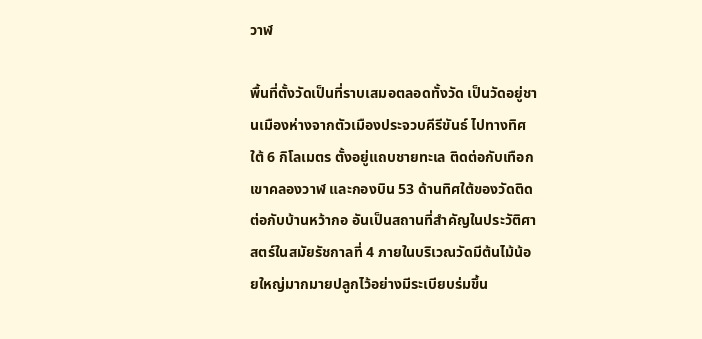วาฬ

พื้นที่ตั้งวัดเป็นที่ราบเสมอตลอดทั้งวัด เป็นวัดอยู่ชานเมืองห่างจากตัวเมืองประจวบคีรีขันธ์ ไปทางทิศใต้ 6 กิโลเมตร ตั้งอยู่แถบชายทะเล ติดต่อกับเทือกเขาคลองวาฬ และกองบิน 53 ด้านทิศใต้ของวัดติดต่อกับบ้านหว้ากอ อันเป็นสถานที่สำคัญในประวัติศาสตร์ในสมัยรัชกาลที่ 4 ภายในบริเวณวัดมีต้นไม้น้อยใหญ่มากมายปลูกไว้อย่างมีระเบียบร่มขึ้น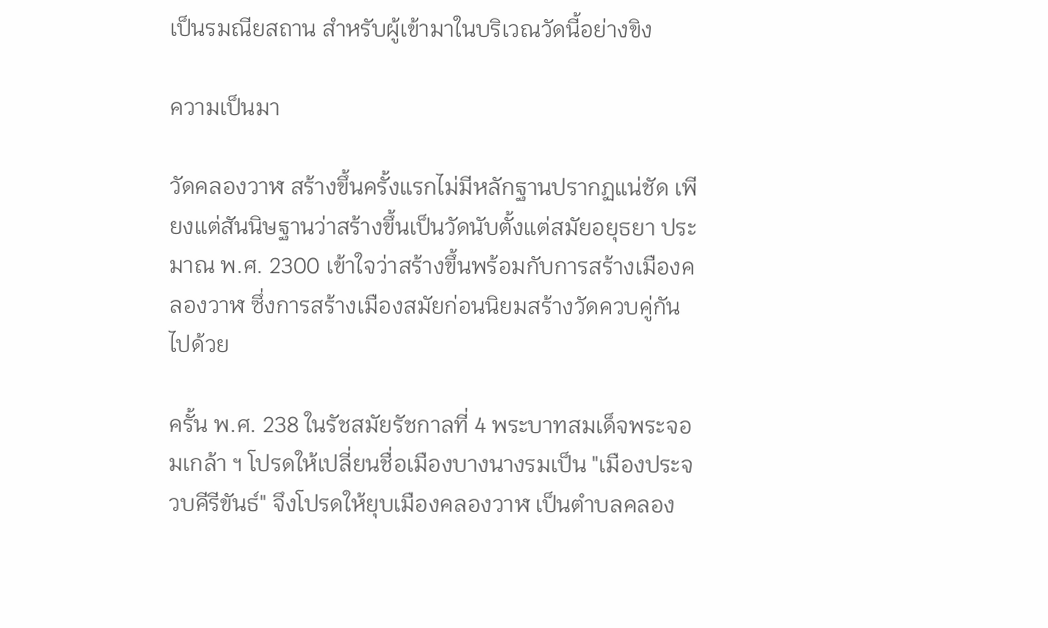เป็นรมณียสถาน สำหรับผู้เข้ามาในบริเวณวัดนี้อย่างขิง

ความเป็นมา

วัดคลองวาฬ สร้างขึ้นครั้งแรกไม่มีหลักฐานปรากฏแน่ชัด เพียงแต่สันนิษฐานว่าสร้างขึ้นเป็นวัดนับตั้งแต่สมัยอยุธยา ประมาณ พ.ศ. 2300 เข้าใจว่าสร้างขึ้นพร้อมกับการสร้างเมืองคลองวาฬ ซึ่งการสร้างเมืองสมัยก่อนนิยมสร้างวัดควบคู่กันไปด้วย

ครั้น พ.ศ. 238 ในรัชสมัยรัชกาลที่ 4 พระบาทสมเด็จพระจอมเกล้า ฯ โปรดให้เปลี่ยนชื่อเมืองบางนางรมเป็น "เมืองประจวบคีรีขันธ์" จึงโปรดให้ยุบเมืองคลองวาฬ เป็นตำบลคลอง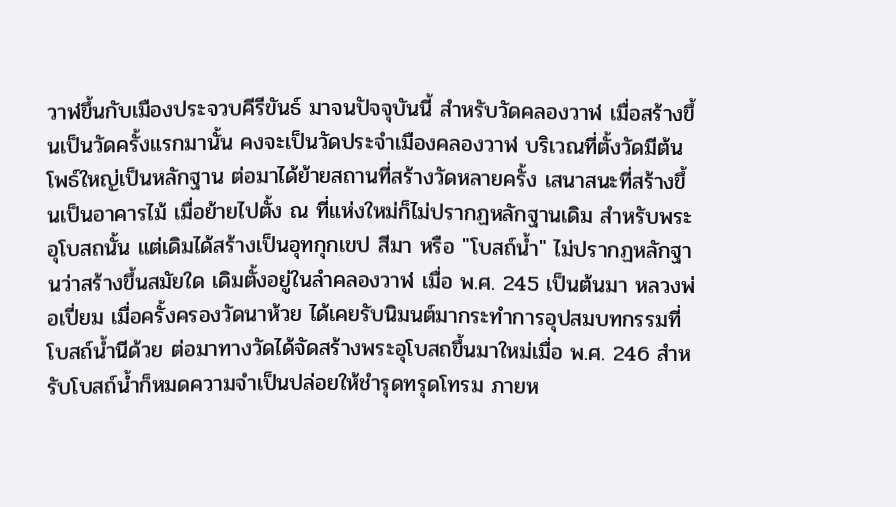วาฬขึ้นกับเมืองประจวบคีรีขันธ์ มาจนปัจจุบันนี้ สำหรับวัดคลองวาฬ เมื่อสร้างขึ้นเป็นวัดครั้งแรกมานั้น คงจะเป็นวัดประจำเมืองคลองวาฬ บริเวณที่ตั้งวัดมีต้นโพธ์ใหญ่เป็นหลักฐาน ต่อมาได้ย้ายสถานที่สร้างวัดหลายครั้ง เสนาสนะที่สร้างขึ้นเป็นอาคารไม้ เมื่อย้ายไปตั้ง ณ ที่แห่งใหม่ก็ไม่ปรากฏหลักฐานเดิม สำหรับพระอุโบสถนั้น แต่เดิมได้สร้างเป็นอุทกุกเขป สีมา หรือ "โบสถ์น้ำ" ไม่ปรากฏหลักฐานว่าสร้างขึ้นสมัยใด เดิมตั้งอยู่ในลำคลองวาฬ เมื่อ พ.ศ. 245 เป็นต้นมา หลวงพ่อเปี่ยม เมื่อครั้งครองวัดนาห้วย ได้เคยรับนิมนต์มากระทำการอุปสมบทกรรมที่โบสถ์น้ำนีด้วย ต่อมาทางวัดได้จัดสร้างพระอุโบสถขึ้นมาใหม่เมื่อ พ.ศ. 246 สำหรับโบสถ์น้ำก็หมดความจำเป็นปล่อยให้ชำรุดทรุดโทรม ภายห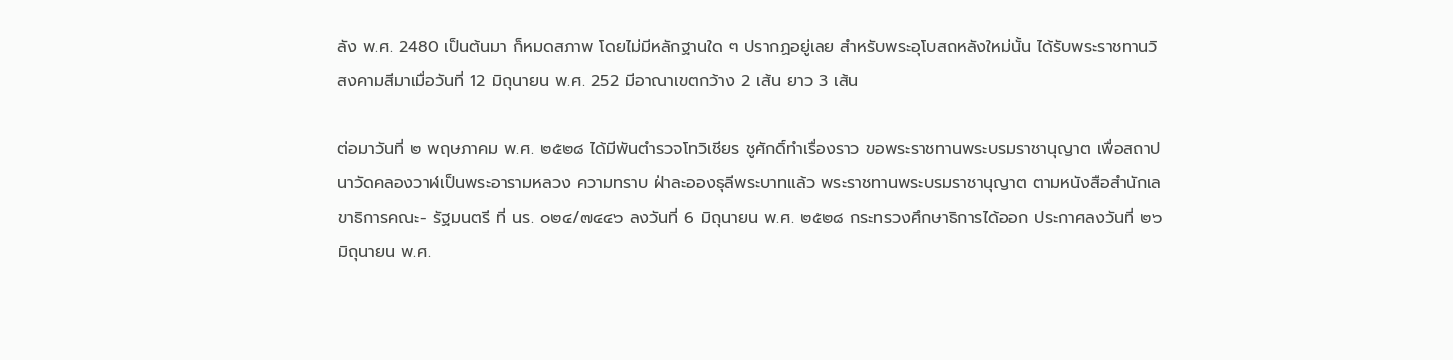ลัง พ.ศ. 2480 เป็นต้นมา ก็หมดสภาพ โดยไม่มีหลักฐานใด ๆ ปรากฏอยู่เลย สำหรับพระอุโบสถหลังใหม่นั้น ได้รับพระราชทานวิสงคามสีมาเมื่อวันที่ 12 มิถุนายน พ.ศ. 252 มีอาณาเขตกว้าง 2 เส้น ยาว 3 เส้น

ต่อมาวันที่ ๒ พฤษภาคม พ.ศ. ๒๕๒๘ ได้มีพันตำรวจโทวิเชียร ชูศักดิ์ทำเรื่องราว ขอพระราชทานพระบรมราชานุญาต เพื่อสถาปนาวัดคลองวาฬเป็นพระอารามหลวง ความทราบ ฝ่าละอองธุลีพระบาทแล้ว พระราชทานพระบรมราชานุญาต ตามหนังสือสำนักเลขาธิการคณะ- รัฐมนตรี ที่ นร. ๐๒๔/๗๔๔๖ ลงวันที่ 6 มิถุนายน พ.ศ. ๒๕๒๘ กระทรวงศึกษาธิการได้ออก ประกาศลงวันที่ ๒๖ มิถุนายน พ.ศ.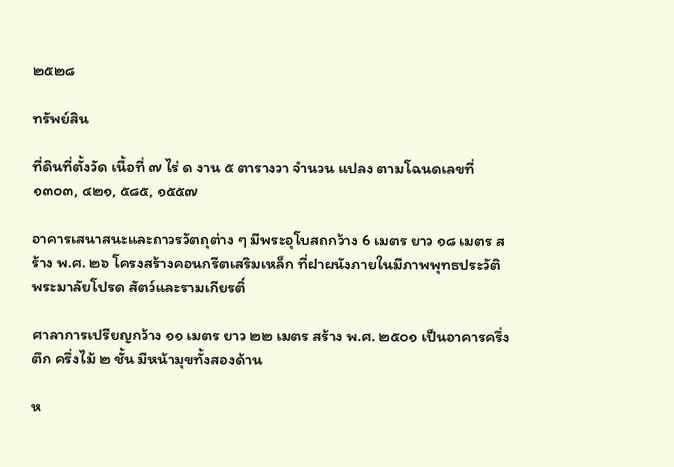๒๕๒๘

ทรัพย์สิน

ที่ดินที่ตั้งวัด เนื้อที่ ๗ ไร่ ด งาน ๕ ตารางวา จำนวน แปลง ตามโฉนดเลขที่ ๑๓๐๓, ๔๒๑, ๕๘๕, ๑๕๕๗

อาคารเสนาสนะและถาวรวัตถุต่าง ๆ มีพระอุโบสถกว้าง 6 เมตร ยาว ๑๘ เมตร สร้าง พ.ศ. ๒๖ โครงสร้างคอนกรีตเสริมเหล็ก ที่ฝาผนังภายในมีภาพพุทธประวัติ พระมาลัยโปรด สัตว์และรามเกียรติ์

ศาลาการเปรียญกว้าง ๑๑ เมตร ยาว ๒๒ เมตร สร้าง พ.ศ. ๒๕๐๑ เป็นอาคารครึ่งตึก ครึ่งไม้ ๒ ชั้น มีหน้ามุขทั้งสองด้าน

ห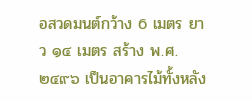อสวดมนต์กว้าง 6 เมตร ยาว ๑๔ เมตร สร้าง พ.ศ. ๒๔๙๖ เป็นอาคารไม้ทั้งหลัง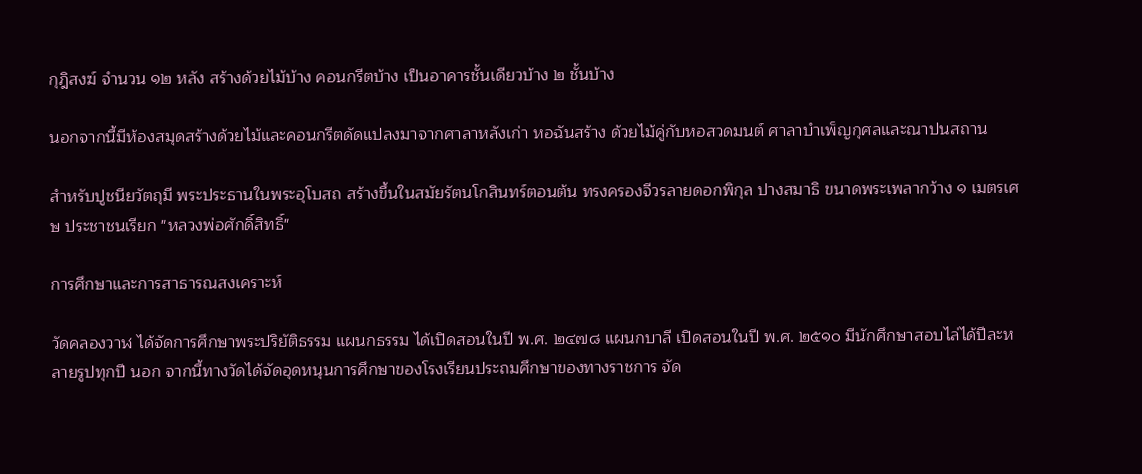กุฎิสงฆ์ จำนวน ๑๒ หลัง สร้างด้วยไม้บ้าง คอนกรีตบ้าง เป็นอาคารชั้นเดียวบ้าง ๒ ชั้นบ้าง

นอกจากนี้มีห้องสมุดสร้างด้วยไม้และคอนกรีตดัดแปลงมาจากศาลาหลังเก่า หอฉันสร้าง ด้วยไม้คู่กับหอสวดมนต์ ศาลาบำเพ็ญกุศลและณาปนสถาน

สำหรับปูชนียวัตถุมี พระประธานในพระอุโบสถ สร้างขึ้นในสมัยรัตนโกสินทร์ตอนต้น ทรงครองจีวรลายดอกพิกุล ปางสมาธิ ขนาดพระเพลากว้าง ๑ เมตรเศษ ประชาชนเรียก "หลวงพ่อศักดิ์สิทธิ์"

การศึกษาและการสาธารณสงเคราะห์

วัดคลองวาฬ ได้จัดการศึกษาพระปริยัติธรรม แผนกธรรม ได้เปิดสอนในปี พ.ศ. ๒๔๗๘ แผนกบาลี เปิดสอนในปี พ.ศ. ๒๕๑๐ มีนักศึกษาสอบไล่ได้ปีละหลายรูปทุกปี นอก จากนี้ทางวัดได้จัดอุดหนุนการศึกษาของโรงเรียนประถมศึกษาของทางราชการ จัด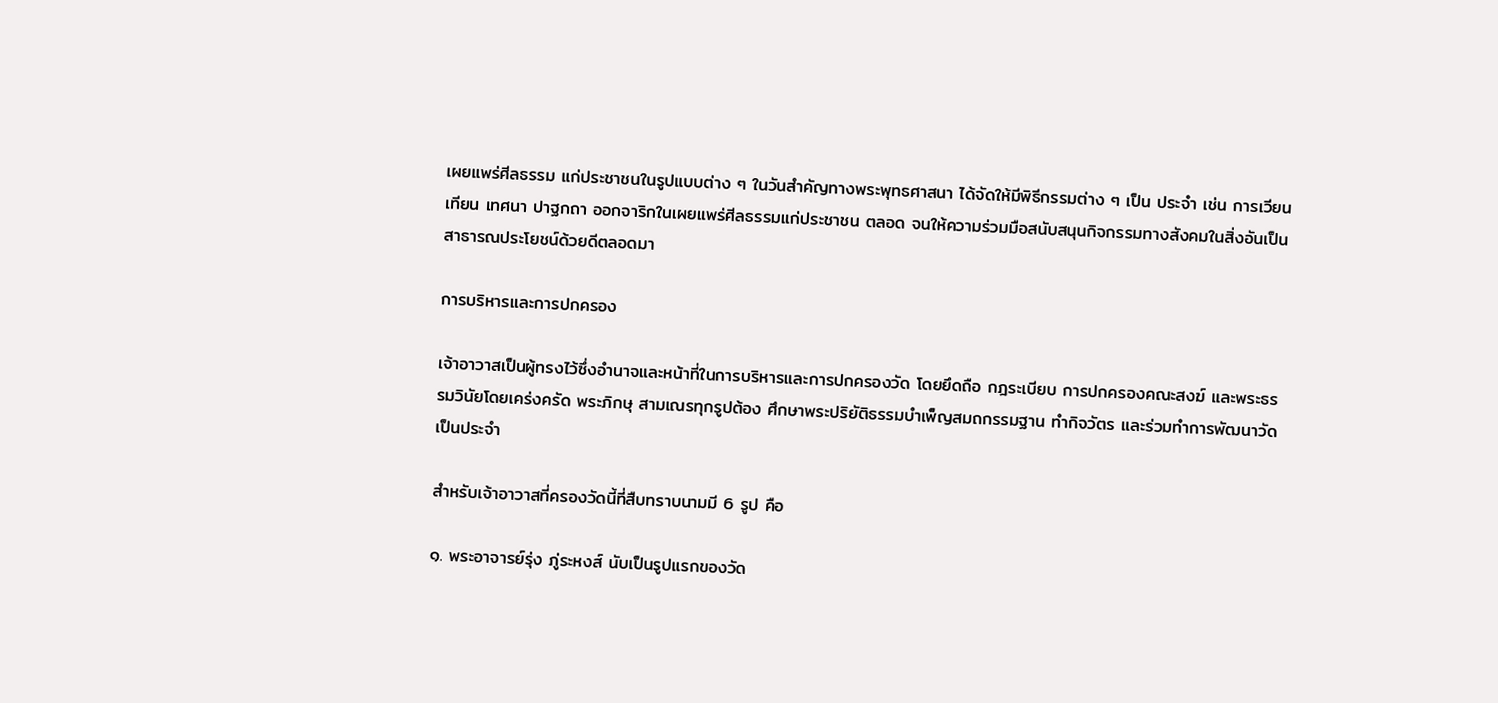เผยแพร่ศีลธรรม แก่ประชาชนในรูปแบบต่าง ๆ ในวันสำคัญทางพระพุทธศาสนา ได้จัดให้มีพิธีกรรมต่าง ๆ เป็น ประจำ เช่น การเวียนเทียน เทศนา ปาฐกถา ออกจาริกในเผยแพร่ศีลธรรมแก่ประชาชน ตลอด จนให้ความร่วมมือสนับสนุนกิจกรรมทางสังคมในสิ่งอันเป็นสาธารณประโยชน์ด้วยดีตลอดมา

การบริหารและการปกครอง

เจ้าอาวาสเป็นผู้ทรงไว้ซึ่งอำนาจและหน้าที่ในการบริหารและการปกครองวัด โดยยึดถือ กฎระเบียบ การปกครองคณะสงฆ์ และพระธรรมวินัยโดยเคร่งครัด พระภิกษุ สามเณรทุกรูปต้อง ศึกษาพระปริยัติธรรมบำเพ็ญสมถกรรมฐาน ทำกิจวัตร และร่วมทำการพัฒนาวัดเป็นประจำ

สำหรับเจ้าอาวาสที่ครองวัดนี้ที่สืบทราบนามมี 6 รูป คือ

๑. พระอาจารย์รุ่ง ภู่ระหงส์ นับเป็นรูปแรกของวัด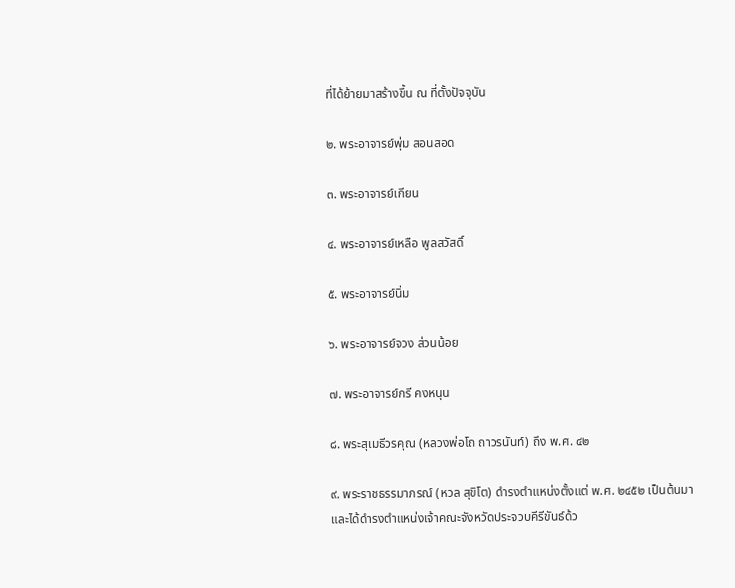ที่ได้ย้ายมาสร้างขึ้น ณ ที่ตั้งปัจจุบัน

๒. พระอาจารย์พุ่ม สอนสอด

๓. พระอาจารย์เกียน

๔. พระอาจารย์เหลือ พูลสวัสดิ์

๕. พระอาจารย์นิ่ม

๖. พระอาจารย์จวง ส่วนน้อย

๗. พระอาจารย์กรี คงหนุน

๘. พระสุเมธีวรคุณ (หลวงพ่อโถ ถาวรนันท์) ถึง พ.ศ. ๔๒

๙. พระราชธรรมาภรณ์ (หวล สุขิโต) ดำรงตำแหน่งตั้งแต่ พ.ศ. ๒๔๕๒ เป็นต้นมา และได้ดำรงตำแหน่งเจ้าคณะจังหวัดประจวบคีรีขันธ์ด้ว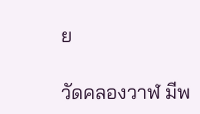ย

วัดคลองวาฬ มีพ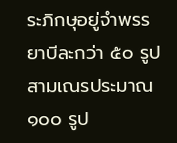ระภิกษุอยู่จำพรรยาบีละกว่า ๕๐ รูป สามเณรประมาณ ๑๐๐ รูป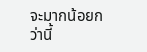จะมากน้อยกว่านี้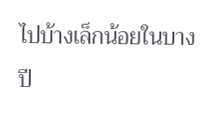ไปบ้างเล็กน้อยในบางปี